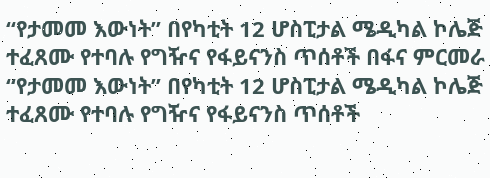“የታመመ እውነት” በየካቲት 12 ሆስፒታል ሜዲካል ኮሌጅ ተፈጸሙ የተባሉ የግዥና የፋይናንስ ጥሰቶች በፋና ምርመራ
“የታመመ እውነት” በየካቲት 12 ሆስፒታል ሜዲካል ኮሌጅ ተፈጸሙ የተባሉ የግዥና የፋይናንስ ጥሰቶች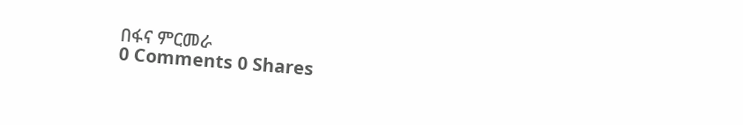በፋና ምርመራ
0 Comments 0 Shares